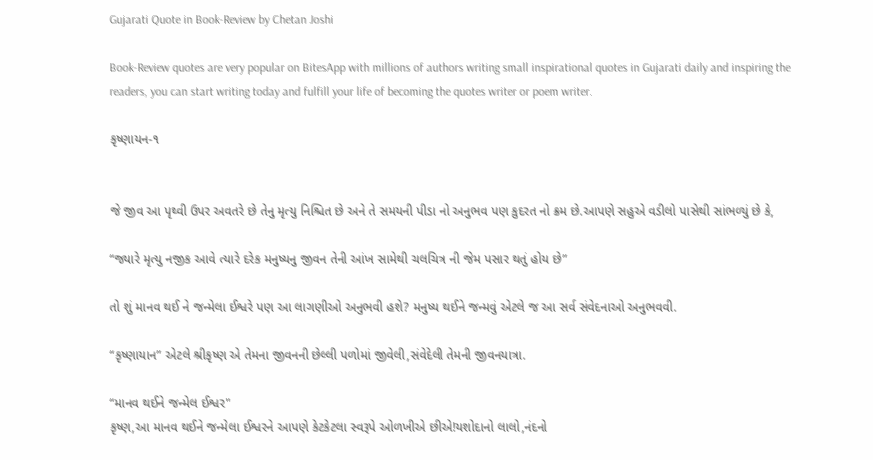Gujarati Quote in Book-Review by Chetan Joshi

Book-Review quotes are very popular on BitesApp with millions of authors writing small inspirational quotes in Gujarati daily and inspiring the readers, you can start writing today and fulfill your life of becoming the quotes writer or poem writer.

કૃષ્ણાયન-૧


જે જીવ આ પૃથ્વી ઉપર અવતરે છે તેનુ મૃત્યુ નિશ્ચિત છે અને તે સમયની પીડા નો અનુભવ પણ કુદરત નો ક્રમ છે.આપણે સહુએ વડીલો પાસેથી સાંભળ્યું છે કે,

“જ્યારે મૃત્યુ નજીક આવે ત્યારે દરેક મનુષ્યનુ જીવન તેની આંખ સામેથી ચલચિત્ર ની જેમ પસાર થતું હોય છે”

તો શું માનવ થઈ ને જન્મેલા ઈશ્વરે પણ આ લાગણીઓ અનુભવી હશે? મનુષ્ય થઈને જન્મવું એટલે જ આ સર્વ સંવેદનાઓ અનુભવવી.

“કૃષ્ણાયાન” એટલે શ્રીકૃષ્ણ એ તેમના જીવનની છેલ્લી પળોમાં જીવેલી,સંવેદેલી તેમની જીવનયાત્રા.

“માનવ થઈને જન્મેલ ઈશ્વર"
કૃષ્ણ,આ માનવ થઈને જન્મેલા ઈશ્વરને આપણે કેટકેટલા સ્વરૂપે ઓળખીએ છીએ!યશોદાનો લાલો,નંદનો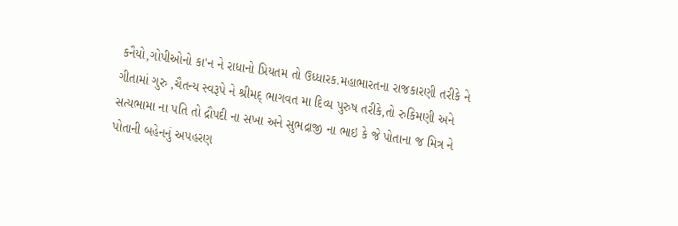કનૈયો,ગોપીઓનો કા'ન ને રાધાનો પ્રિયતમ તો ઉધ્ધારક.મહાભારતના રાજકારણી તરીકે ને ગીતામાં ગુરુ ,ચૈતન્ય સ્વરૂપે ને શ્રીમદ્ ભાગવત મા દિવ્ય પુરુષ તરીકે,તો રુકિમણી અને સત્યભામા ના પતિ તો દ્રૌપદી ના સખા અને સુભદ્રાજી ના ભાઇ કે જે પોતાના જ મિત્ર ને પોતાની બહેનનું અપહરણ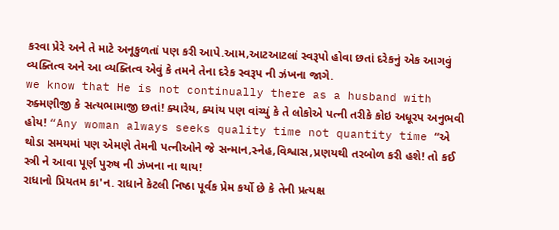કરવા પ્રેરે અને તે માટે અનૂકુળતાં પણ કરી આપે.આમ,આટઆટલાં સ્વરૂપો હોવા છતાં દરેકનું એક આગવું વ્યક્તિત્વ અને આ વ્યક્તિત્વ એવું કે તમને તેના દરેક સ્વરૂપ ની ઝંખના જાગે.
we know that He is not continually there as a husband with રુક્મણીજી કે સત્યભામાજી છતાં! ક્યારેય, ક્યાંય પણ વાંચ્યું કે તે લોકોએ પત્ની તરીકે કોઇ અધૂરપ અનુભવી હોય! “Any woman always seeks quality time not quantity time “એ થોડા સમયમાં પણ એમણે તેમની પત્નીઓને જે સન્માન,સ્નેહ,વિશ્વાસ,પ્રણયથી તરબોળ કરી હશે! તો કઈ સ્ત્રી ને આવા પૂર્ણ પુરુષ ની ઝંખના ના થાય!
રાધાનો પ્રિયતમ કા'ન. રાધાને કેટલી નિષ્ઠા પૂર્વક પ્રેમ કર્યો છે કે તેની પ્રત્યક્ષ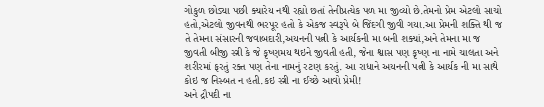ગોકુળ છોડ્યા પછી ક્યારેય નથી રહ્યો છતાં તેનીપ્રત્યેક પળ મા જીવ્યો છે.તેમનો પ્રેમ એટલો સાચો હતો,એટલો જીવનથી ભરપૂર હતો કે એકજ સ્વરૂપે બે જિંદગી જીવી ગયા.આ પ્રેમની શક્તિ થી જ તે તેમના સંસારની જવાબદારી,અયનની પત્ની કે આર્યકની મા બની શક્યાં,અને તેમના મા જ જીવતી બીજી સ્ત્રી કે જે કૃષ્ણમય થઇને જીવતી હતી, જેના શ્વાસ પણ કૃષ્ણ ના નામે ચાલતા અને શરીરમાં ફરતું રક્ત પણ તેના નામનું રટણ કરતું. આ રાધાને અયનની પત્ની કે આર્યક ની મા સાથે કોઇ જ નિસ્બત ન હતી.કઇ સ્ત્રી ના ઈચ્છે આવો પ્રેમી!
અને દ્રૌપદી ના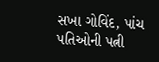સખા ગોવિંદ, પાંચ પતિઓની પત્ની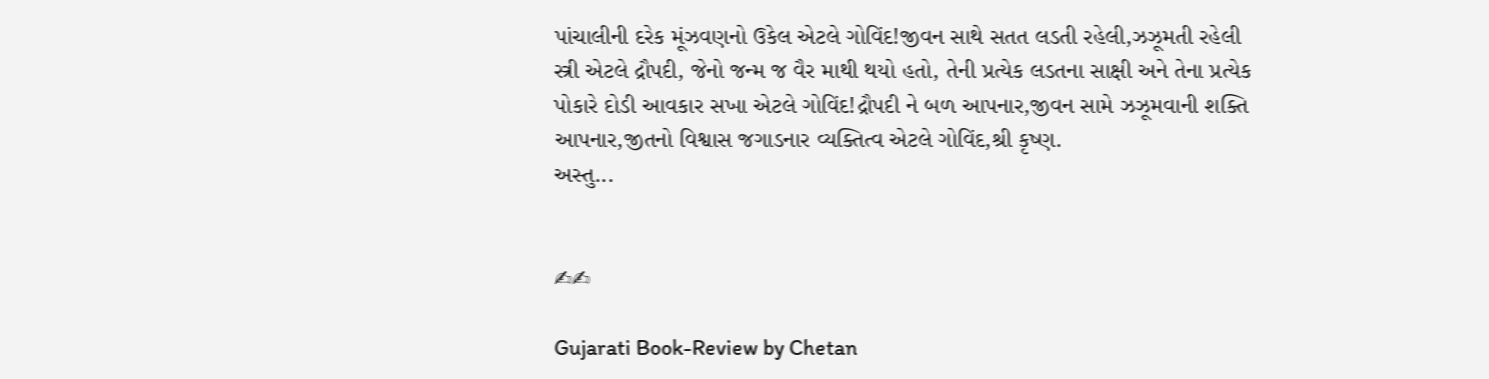પાંચાલીની દરેક મૂંઝવણનો ઉકેલ એટલે ગોવિંદ!જીવન સાથે સતત લડતી રહેલી,ઝઝૂમતી રહેલી સ્ત્રી એટલે દ્રૌપદી, જેનો જન્મ જ વૈર માથી થયો હતો, તેની પ્રત્યેક લડતના સાક્ષી અને તેના પ્રત્યેક પોકારે દોડી આવકાર સખા એટલે ગોવિંદ!દ્રૌપદી ને બળ આપનાર,જીવન સામે ઝઝૂમવાની શક્તિ આપનાર,જીતનો વિશ્વાસ જગાડનાર વ્યક્તિત્વ એટલે ગોવિંદ,શ્રી કૃષ્ણ.
અસ્તુ...


✍✍

Gujarati Book-Review by Chetan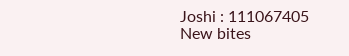Joshi : 111067405
New bites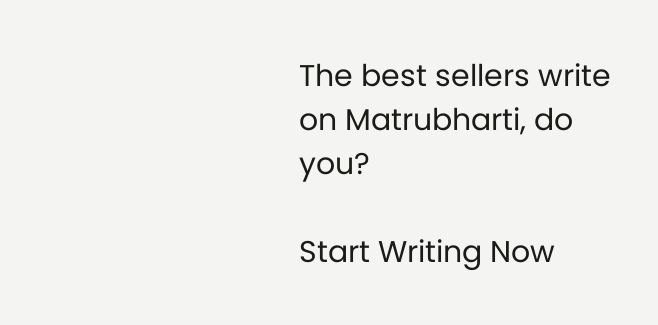The best sellers write on Matrubharti, do you?

Start Writing Now